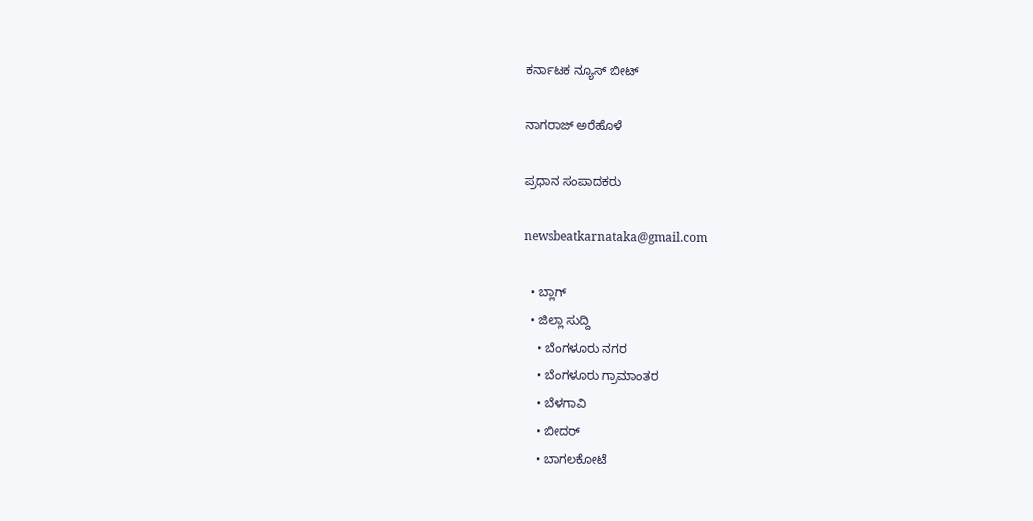ಕರ್ನಾಟಕ ನ್ಯೂಸ್ ಬೀಟ್

ನಾಗರಾಜ್ ಅರೆಹೊಳೆ

ಪ್ರಧಾನ ಸಂಪಾದಕರು

newsbeatkarnataka@gmail.com

  • ಬ್ಲಾಗ್
  • ಜಿಲ್ಲಾ ಸುದ್ದಿ
    • ಬೆಂಗಳೂರು ನಗರ
    • ಬೆಂಗಳೂರು ಗ್ರಾಮಾಂತರ
    • ಬೆಳಗಾವಿ
    • ಬೀದರ್
    • ಬಾಗಲಕೋಟೆ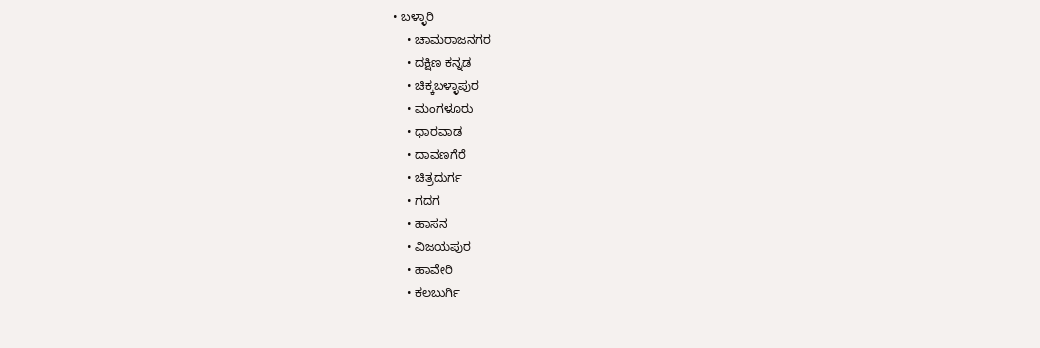• ಬಳ್ಳಾರಿ
    • ಚಾಮರಾಜನಗರ
    • ದಕ್ಷಿಣ ಕನ್ನಡ
    • ಚಿಕ್ಕಬಳ್ಳಾಪುರ
    • ಮಂಗಳೂರು
    • ಧಾರವಾಡ
    • ದಾವಣಗೆರೆ
    • ಚಿತ್ರದುರ್ಗ
    • ಗದಗ
    • ಹಾಸನ
    • ವಿಜಯಪುರ
    • ಹಾವೇರಿ
    • ಕಲಬುರ್ಗಿ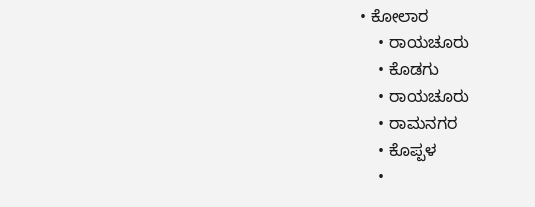• ಕೋಲಾರ
    • ರಾಯಚೂರು
    • ಕೊಡಗು
    • ರಾಯಚೂರು
    • ರಾಮನಗರ
    • ಕೊಪ್ಪಳ
    •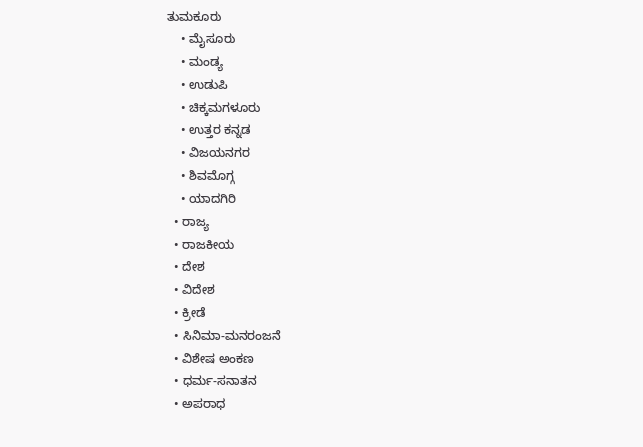ತುಮಕೂರು
    • ಮೈಸೂರು
    • ಮಂಡ್ಯ
    • ಉಡುಪಿ
    • ಚಿಕ್ಕಮಗಳೂರು
    • ಉತ್ತರ ಕನ್ನಡ
    • ವಿಜಯನಗರ
    • ಶಿವಮೊಗ್ಗ
    • ಯಾದಗಿರಿ
  • ರಾಜ್ಯ
  • ರಾಜಕೀಯ
  • ದೇಶ
  • ವಿದೇಶ
  • ಕ್ರೀಡೆ
  • ಸಿನಿಮಾ-ಮನರಂಜನೆ
  • ವಿಶೇಷ ಅಂಕಣ
  • ಧರ್ಮ-ಸನಾತನ
  • ಅಪರಾಧ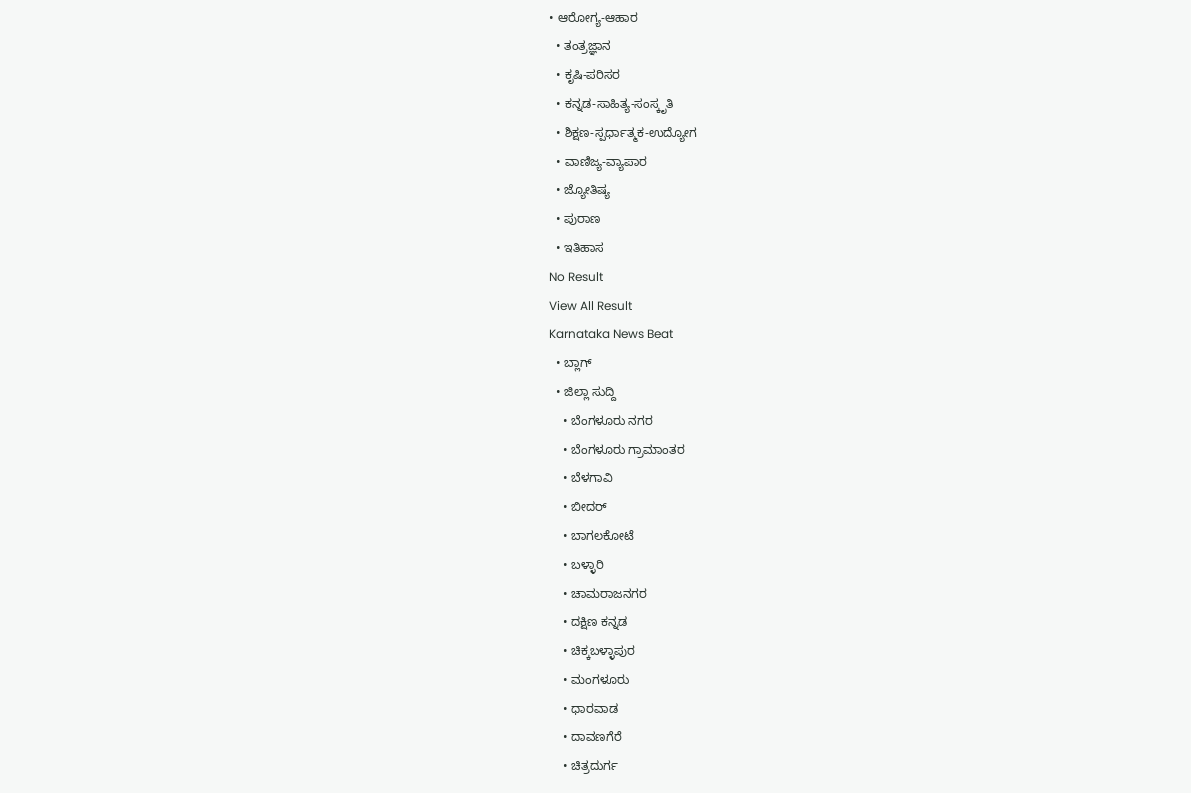• ಆರೋಗ್ಯ-ಆಹಾರ
  • ತಂತ್ರಜ್ಞಾನ
  • ಕೃಷಿ-ಪರಿಸರ
  • ಕನ್ನಡ-ಸಾಹಿತ್ಯ-ಸಂಸ್ಕೃತಿ
  • ಶಿಕ್ಷಣ-ಸ್ಪರ್ಧಾತ್ಮಕ-ಉದ್ಯೋಗ
  • ವಾಣಿಜ್ಯ-ವ್ಯಾಪಾರ
  • ಜ್ಯೋತಿಷ್ಯ
  • ಪುರಾಣ
  • ಇತಿಹಾಸ
No Result
View All Result
Karnataka News Beat
  • ಬ್ಲಾಗ್
  • ಜಿಲ್ಲಾ ಸುದ್ದಿ
    • ಬೆಂಗಳೂರು ನಗರ
    • ಬೆಂಗಳೂರು ಗ್ರಾಮಾಂತರ
    • ಬೆಳಗಾವಿ
    • ಬೀದರ್
    • ಬಾಗಲಕೋಟೆ
    • ಬಳ್ಳಾರಿ
    • ಚಾಮರಾಜನಗರ
    • ದಕ್ಷಿಣ ಕನ್ನಡ
    • ಚಿಕ್ಕಬಳ್ಳಾಪುರ
    • ಮಂಗಳೂರು
    • ಧಾರವಾಡ
    • ದಾವಣಗೆರೆ
    • ಚಿತ್ರದುರ್ಗ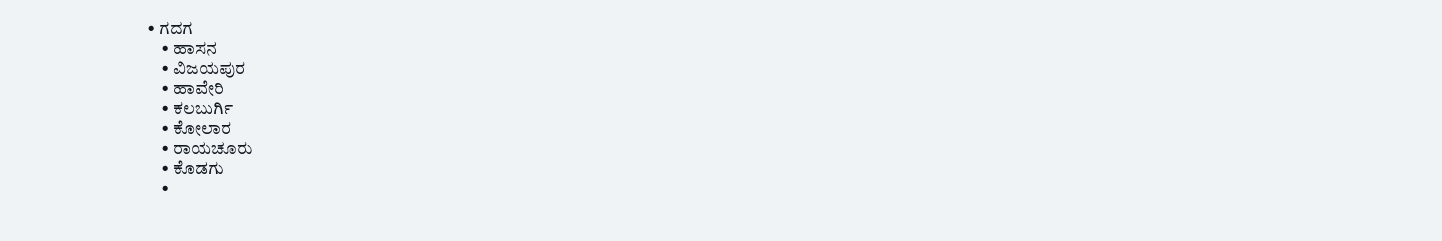• ಗದಗ
    • ಹಾಸನ
    • ವಿಜಯಪುರ
    • ಹಾವೇರಿ
    • ಕಲಬುರ್ಗಿ
    • ಕೋಲಾರ
    • ರಾಯಚೂರು
    • ಕೊಡಗು
    •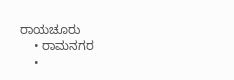ರಾಯಚೂರು
    • ರಾಮನಗರ
    •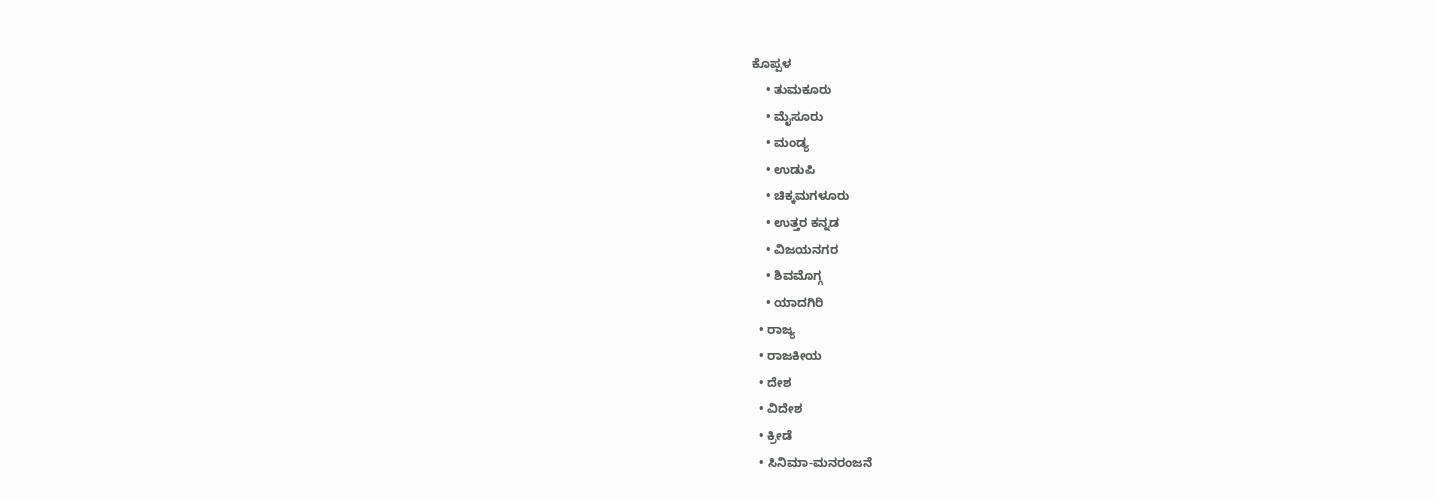ಕೊಪ್ಪಳ
    • ತುಮಕೂರು
    • ಮೈಸೂರು
    • ಮಂಡ್ಯ
    • ಉಡುಪಿ
    • ಚಿಕ್ಕಮಗಳೂರು
    • ಉತ್ತರ ಕನ್ನಡ
    • ವಿಜಯನಗರ
    • ಶಿವಮೊಗ್ಗ
    • ಯಾದಗಿರಿ
  • ರಾಜ್ಯ
  • ರಾಜಕೀಯ
  • ದೇಶ
  • ವಿದೇಶ
  • ಕ್ರೀಡೆ
  • ಸಿನಿಮಾ-ಮನರಂಜನೆ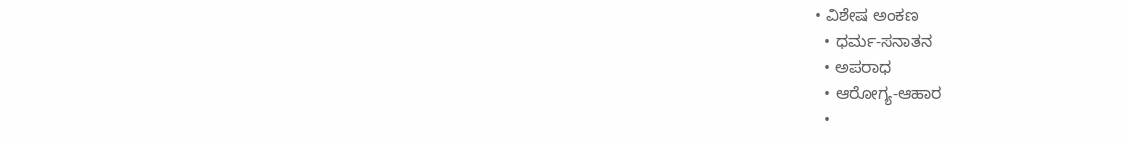• ವಿಶೇಷ ಅಂಕಣ
  • ಧರ್ಮ-ಸನಾತನ
  • ಅಪರಾಧ
  • ಆರೋಗ್ಯ-ಆಹಾರ
  •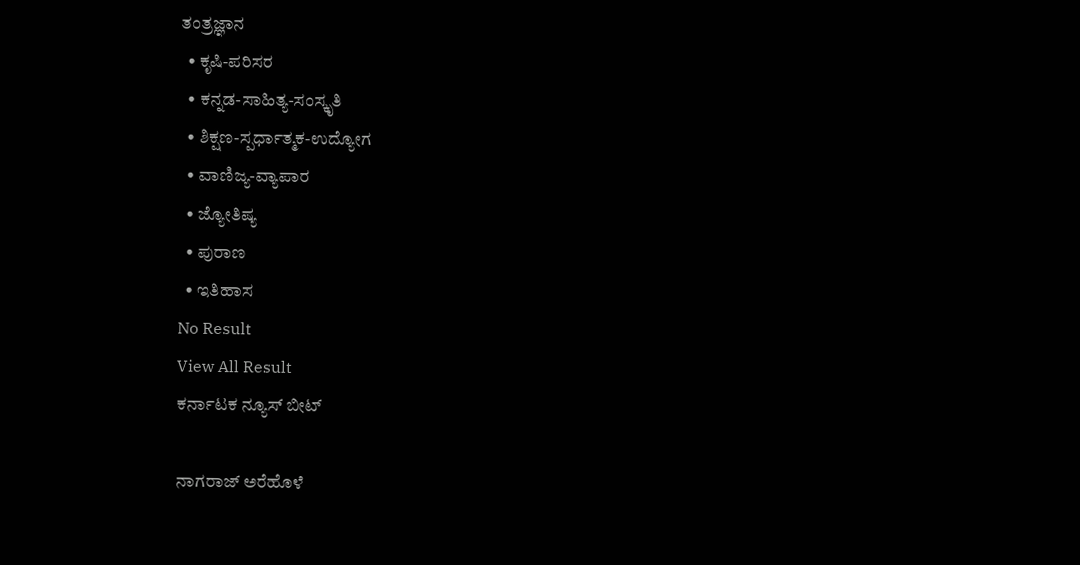ತಂತ್ರಜ್ಞಾನ
  • ಕೃಷಿ-ಪರಿಸರ
  • ಕನ್ನಡ-ಸಾಹಿತ್ಯ-ಸಂಸ್ಕೃತಿ
  • ಶಿಕ್ಷಣ-ಸ್ಪರ್ಧಾತ್ಮಕ-ಉದ್ಯೋಗ
  • ವಾಣಿಜ್ಯ-ವ್ಯಾಪಾರ
  • ಜ್ಯೋತಿಷ್ಯ
  • ಪುರಾಣ
  • ಇತಿಹಾಸ
No Result
View All Result
ಕರ್ನಾಟಕ ನ್ಯೂಸ್ ಬೀಟ್

ನಾಗರಾಜ್ ಅರೆಹೊಳೆ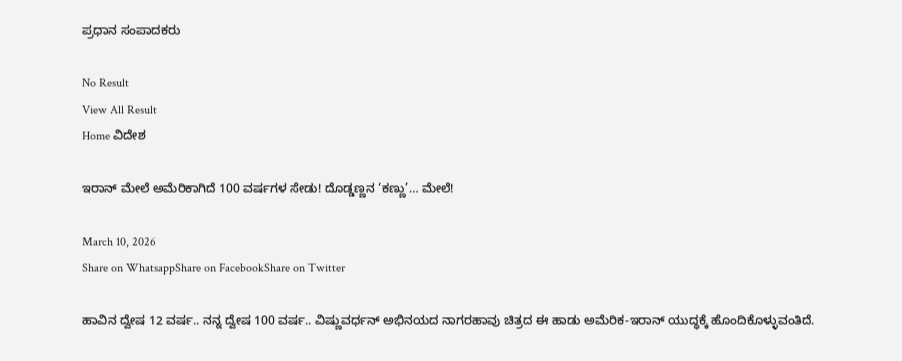ಪ್ರಧಾನ ಸಂಪಾದಕರು

No Result
View All Result
Home ವಿದೇಶ

ಇರಾನ್ ಮೇಲೆ ಅಮೆರಿಕಾಗಿದೆ 100 ವರ್ಷಗಳ ಸೇಡು! ದೊಡ್ಡಣ್ಣನ ‘ಕಣ್ಣು’… ಮೇಲೆ!

March 10, 2026
Share on WhatsappShare on FacebookShare on Twitter

ಹಾವಿನ ದ್ವೇಷ 12 ವರ್ಷ.. ನನ್ನ ದ್ವೇಷ 100 ವರ್ಷ.. ವಿಷ್ಣುವರ್ಧನ್ ಅಭಿನಯದ ನಾಗರಹಾವು ಚಿತ್ರದ ಈ ಹಾಡು ಅಮೆರಿಕ-ಇರಾನ್ ಯುದ್ಧಕ್ಕೆ ಹೊಂದಿಕೊಳ್ಳುವಂತಿದೆ.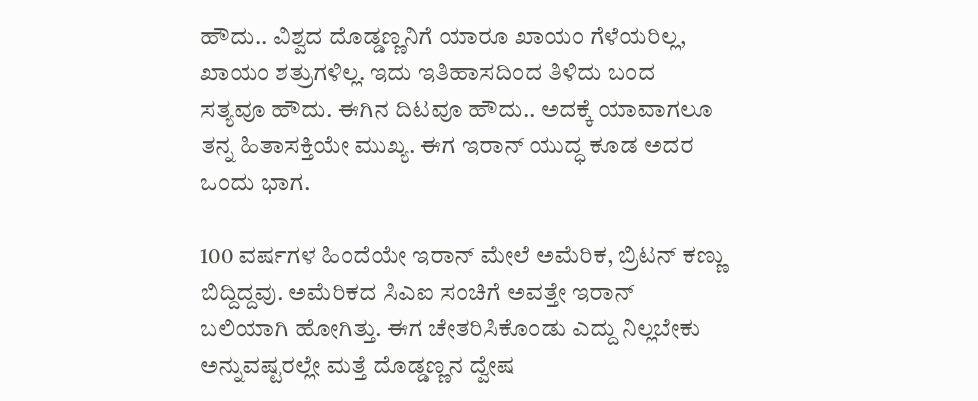ಹೌದು.. ವಿಶ್ವದ ದೊಡ್ಡಣ್ಣನಿಗೆ ಯಾರೂ ಖಾಯಂ ಗೆಳೆಯರಿಲ್ಲ, ಖಾಯಂ ಶತ್ರುಗಳಿಲ್ಲ. ಇದು ಇತಿಹಾಸದಿಂದ ತಿಳಿದು ಬಂದ ಸತ್ಯವೂ ಹೌದು. ಈಗಿನ ದಿಟವೂ ಹೌದು.. ಅದಕ್ಕೆ ಯಾವಾಗಲೂ ತನ್ನ ಹಿತಾಸಕ್ತಿಯೇ ಮುಖ್ಯ. ಈಗ ಇರಾನ್ ಯುದ್ಧ ಕೂಡ ಅದರ ಒಂದು ಭಾಗ.

100 ವರ್ಷಗಳ ಹಿಂದೆಯೇ ಇರಾನ್ ಮೇಲೆ ಅಮೆರಿಕ, ಬ್ರಿಟನ್ ಕಣ್ಣು ಬಿದ್ದಿದ್ದವು. ಅಮೆರಿಕದ ಸಿಎಐ ಸಂಚಿಗೆ ಅವತ್ತೇ ಇರಾನ್ ಬಲಿಯಾಗಿ ಹೋಗಿತ್ತು. ಈಗ ಚೇತರಿಸಿಕೊಂಡು ಎದ್ದು ನಿಲ್ಲಬೇಕು ಅನ್ನುವಷ್ಟರಲ್ಲೇ ಮತ್ತೆ ದೊಡ್ಡಣ್ಣನ ದ್ವೇಷ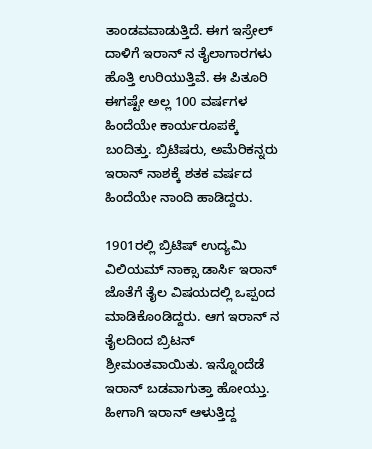ತಾಂಡವವಾಡುತ್ತಿದೆ. ಈಗ ಇಸ್ರೇಲ್ ದಾಳಿಗೆ ಇರಾನ್ ನ ತೈಲಾಗಾರಗಳು ಹೊತ್ತಿ ಉರಿಯುತ್ತಿವೆ. ಈ ಪಿತೂರಿ ಈಗಷ್ಟೇ ಅಲ್ಲ 100 ವರ್ಷಗಳ ಹಿಂದೆಯೇ ಕಾರ್ಯರೂಪಕ್ಕೆ ಬಂದಿತ್ತು. ಬ್ರಿಟಿಷರು, ಅಮೆರಿಕನ್ನರು ಇರಾನ್ ನಾಶಕ್ಕೆ ಶತಕ ವರ್ಷದ ಹಿಂದೆಯೇ ನಾಂದಿ ಹಾಡಿದ್ದರು.

1901ರಲ್ಲಿ ಬ್ರಿಟಿಷ್ ಉದ್ಯಮಿ ವಿಲಿಯಮ್ ನಾಕ್ಸಾ ಡಾರ್ಸಿ ಇರಾನ್ ಜೊತೆಗೆ ತೈಲ ವಿಷಯದಲ್ಲಿ ಒಪ್ಪಂದ ಮಾಡಿಕೊಂಡಿದ್ದರು. ಆಗ ಇರಾನ್ ನ ತೈಲದಿಂದ ಬ್ರಿಟನ್ ಶ್ರೀಮಂತವಾಯಿತು. ಇನ್ನೊಂದೆಡೆ ಇರಾನ್ ಬಡವಾಗುತ್ತಾ ಹೋಯ್ತು. ಹೀಗಾಗಿ ಇರಾನ್ ಆಳುತ್ತಿದ್ದ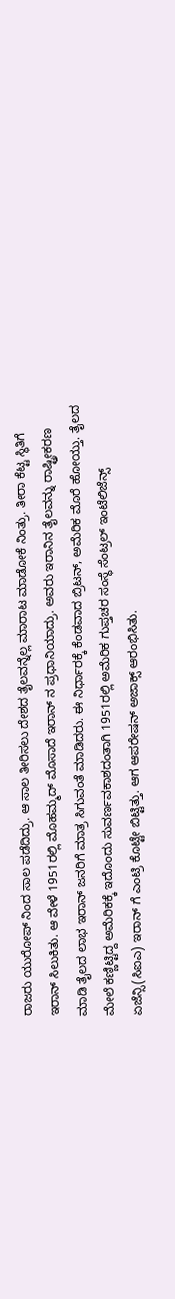ರಾಜರು ಯುರೋಪ್ ನಿಂದ ಸಾಲ ಪಡೆದಿದ್ರು. ಆ ಸಾಲ ತೀರಿಸಲು ದೇಶದ ತೈಲವನ್ನೆಲ್ಲ ಮಾರಾಟ ಮಾಡೋಕೆ ನಿಂತ್ರು. ತೀರಾ ಕೆಟ್ಟ ಸ್ಥಿತಿಗೆ ಇರಾನ್ ಸಿಲುಕಿತು. ಆ ವೇಳೆ 1951ರಲ್ಲಿ ಮೊಹಮ್ಮದ್ ಮೊಸಾದೆ ಇರಾನ್ ನ ಪ್ರಧಾನಿಯಾದ್ರು. ಅವರು ಇರಾನಿನ ತೈಲವನ್ನು ರಾಷ್ಟ್ರೀಕರಣ ಮಾಡಿ ತೈಲದ ಲಾಭ ಇರಾನ್ ಜನರಿಗೆ ಮಾತ್ರ ಸಿಗುವಂತೆ ಮಾಡಿದರು. ಈ ನಿರ್ಧಾರಕ್ಕೆ ಕೆಂಡವಾದ ಬ್ರಿಟನ್, ಅಮೆರಿಕ ಮೊರೆ ಹೋಯ್ತು. ತೈಲದ ಮೇಲೆ ಕಣ್ಣಿಟ್ಟಿದ್ದ ಅಮೆರಿಕಕ್ಕೆ ಇದೊಂದು ಸುವರ್ಣವಕಾಶದಂತಾಗಿ 1951ರಲ್ಲಿ ಅಮೆರಿಕ ಗುಪ್ತಚರ ಸಂಸ್ಥೆ ಸೆಂಟ್ರಲ್ ಇಂಟೆಲಿಜೆನ್ಸ್ ಏಜೆನ್ಸಿ(ಸಿಐಎ) ಇರಾನ್ ಗೆ ಎಂಟ್ರಿ ಕೊಟ್ಟೇ ಬಿಟ್ಟಿತ್ತು. ಆಗ ಆಪರೇಷನ್ ಅಜಾಕ್ಸ್ ಆರಂಭಿಸಿತು.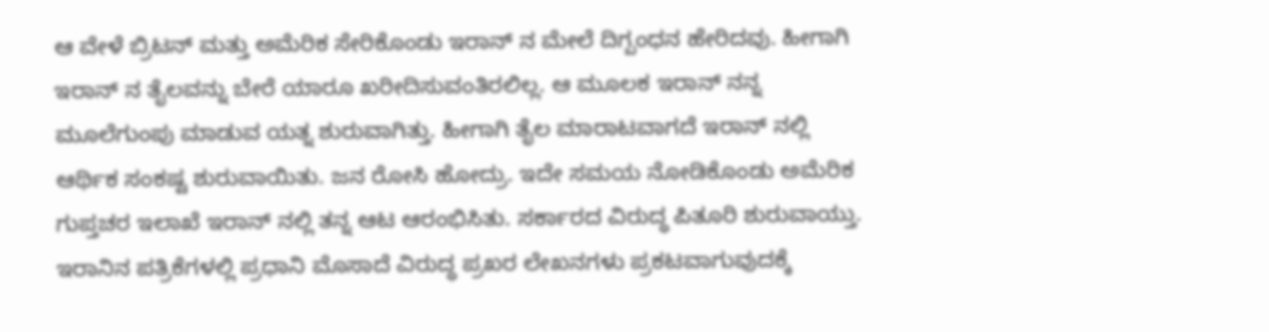ಆ ವೇಳೆ ಬ್ರಿಟನ್ ಮತ್ತು ಅಮೆರಿಕ ಸೇರಿಕೊಂಡು ಇರಾನ್ ನ ಮೇಲೆ ದಿಗ್ಬಂಧನ ಹೇರಿದವು. ಹೀಗಾಗಿ ಇರಾನ್ ನ ತೈಲವನ್ನು ಬೇರೆ ಯಾರೂ ಖರೀದಿಸುವಂತಿರಲಿಲ್ಲ. ಆ ಮೂಲಕ ಇರಾನ್ ನನ್ನ ಮೂಲೆಗುಂಪು ಮಾಡುವ ಯತ್ನ ಶುರುವಾಗಿತ್ತು. ಹೀಗಾಗಿ ತೈಲ ಮಾರಾಟವಾಗದೆ ಇರಾನ್ ನಲ್ಲಿ ಆರ್ಥಿಕ ಸಂಕಷ್ಟ ಶುರುವಾಯಿತು. ಜನ ರೋಸಿ ಹೋದ್ರು. ಇದೇ ಸಮಯ ನೋಡಿಕೊಂಡು ಅಮೆರಿಕ ಗುಪ್ತಚರ ಇಲಾಖೆ ಇರಾನ್ ನಲ್ಲಿ ತನ್ನ ಆಟ ಆರಂಭಿಸಿತು. ಸರ್ಕಾರದ ವಿರುದ್ಧ ಪಿತೂರಿ ಶುರುವಾಯ್ತು. ಇರಾನಿನ ಪತ್ರಿಕೆಗಳಲ್ಲಿ ಪ್ರಧಾನಿ ಮೊಸಾದೆ ವಿರುದ್ಧ ಪ್ರಖರ ಲೇಖನಗಳು ಪ್ರಕಟವಾಗುವುದಕ್ಕೆ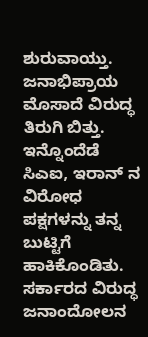ಶುರುವಾಯ್ತು. ಜನಾಭಿಪ್ರಾಯ ಮೊಸಾದೆ ವಿರುದ್ಧ ತಿರುಗಿ ಬಿತ್ತು. ಇನ್ನೊಂದೆಡೆ ಸಿಎಐ, ಇರಾನ್ ನ ವಿರೋಧ ಪಕ್ಷಗಳನ್ನು ತನ್ನ ಬುಟ್ಟಿಗೆ ಹಾಕಿಕೊಂಡಿತು. ಸರ್ಕಾರದ ವಿರುದ್ಧ ಜನಾಂದೋಲನ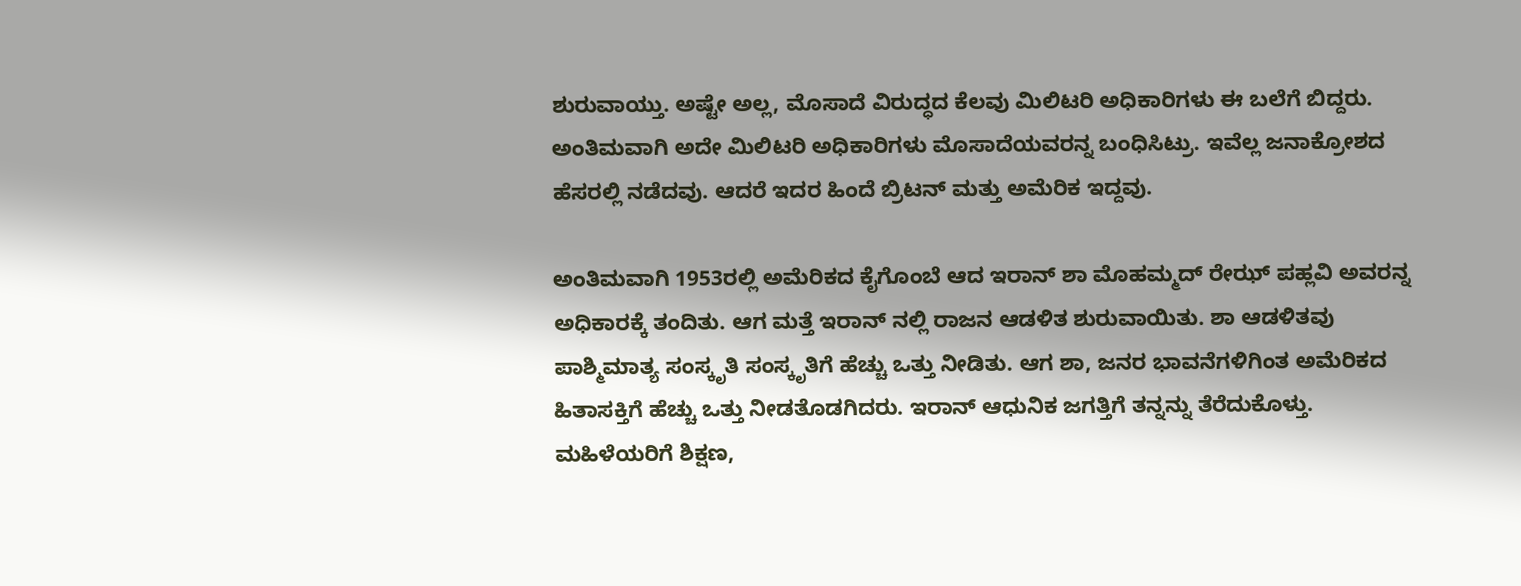ಶುರುವಾಯ್ತು. ಅಷ್ಟೇ ಅಲ್ಲ, ಮೊಸಾದೆ ವಿರುದ್ಧದ ಕೆಲವು ಮಿಲಿಟರಿ ಅಧಿಕಾರಿಗಳು ಈ ಬಲೆಗೆ ಬಿದ್ದರು. ಅಂತಿಮವಾಗಿ ಅದೇ ಮಿಲಿಟರಿ ಅಧಿಕಾರಿಗಳು ಮೊಸಾದೆಯವರನ್ನ ಬಂಧಿಸಿಟ್ರು. ಇವೆಲ್ಲ ಜನಾಕ್ರೋಶದ ಹೆಸರಲ್ಲಿ ನಡೆದವು. ಆದರೆ ಇದರ ಹಿಂದೆ ಬ್ರಿಟನ್ ಮತ್ತು ಅಮೆರಿಕ ಇದ್ದವು.

ಅಂತಿಮವಾಗಿ 1953ರಲ್ಲಿ ಅಮೆರಿಕದ ಕೈಗೊಂಬೆ ಆದ ಇರಾನ್ ಶಾ ಮೊಹಮ್ಮದ್ ರೇಝ್ ಪಹ್ಲವಿ ಅವರನ್ನ ಅಧಿಕಾರಕ್ಕೆ ತಂದಿತು. ಆಗ ಮತ್ತೆ ಇರಾನ್ ನಲ್ಲಿ ರಾಜನ ಆಡಳಿತ ಶುರುವಾಯಿತು. ಶಾ ಆಡಳಿತವು ಪಾಶ್ಮಿಮಾತ್ಯ ಸಂಸ್ಕೃತಿ ಸಂಸ್ಕೃತಿಗೆ ಹೆಚ್ಚು ಒತ್ತು ನೀಡಿತು. ಆಗ ಶಾ, ಜನರ ಭಾವನೆಗಳಿಗಿಂತ ಅಮೆರಿಕದ ಹಿತಾಸಕ್ತಿಗೆ ಹೆಚ್ಚು ಒತ್ತು ನೀಡತೊಡಗಿದರು. ಇರಾನ್ ಆಧುನಿಕ ಜಗತ್ತಿಗೆ ತನ್ನನ್ನು ತೆರೆದುಕೊಳ್ತು. ಮಹಿಳೆಯರಿಗೆ ಶಿಕ್ಷಣ,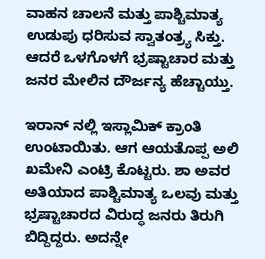ವಾಹನ ಚಾಲನೆ ಮತ್ತು ಪಾಶ್ಚಿಮಾತ್ಯ ಉಡುಪು ಧರಿಸುವ ಸ್ವಾತಂತ್ರ್ಯ ಸಿಕ್ತು. ಆದರೆ ಒಳಗೊಳಗೆ ಭ್ರಷ್ಟಾಚಾರ ಮತ್ತು ಜನರ ಮೇಲಿನ ದೌರ್ಜನ್ಯ ಹೆಚ್ಚಾಯ್ತು.

ಇರಾನ್ ನಲ್ಲಿ ಇಸ್ಲಾಮಿಕ್ ಕ್ರಾಂತಿ ಉಂಟಾಯಿತು. ಆಗ ಆಯತೊಪ್ಪ ಅಲಿ ಖಮೇನಿ ಎಂಟ್ರಿ ಕೊಟ್ಟರು. ಶಾ ಅವರ ಅತಿಯಾದ ಪಾಶ್ಚಿಮಾತ್ಯ ಒಲವು ಮತ್ತು ಭ್ರಷ್ಟಾಚಾರದ ವಿರುದ್ಧ ಜನರು ತಿರುಗಿ ಬಿದ್ದಿದ್ದರು. ಅದನ್ನೇ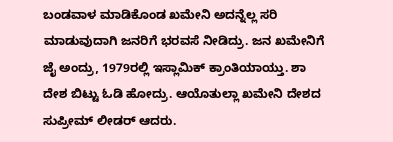ಬಂಡವಾಳ ಮಾಡಿಕೊಂಡ ಖಮೇನಿ ಅದನ್ನೆಲ್ಲ ಸರಿ ಮಾಡುವುದಾಗಿ ಜನರಿಗೆ ಭರವಸೆ ನೀಡಿದ್ರು. ಜನ ಖಮೇನಿಗೆ ಜೈ ಅಂದ್ರು, 1979ರಲ್ಲಿ ಇಸ್ಲಾಮಿಕ್ ಕ್ರಾಂತಿಯಾಯ್ತು. ಶಾ ದೇಶ ಬಿಟ್ಟು ಓಡಿ ಹೋದ್ರು. ಆಯೊತುಲ್ಲಾ ಖಮೇನಿ ದೇಶದ ಸುಪ್ರೀಮ್ ಲೀಡರ್ ಆದರು.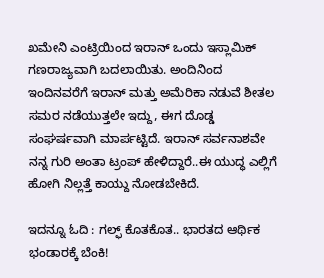ಖಮೇನಿ ಎಂಟ್ರಿಯಿಂದ ಇರಾನ್ ಒಂದು ಇಸ್ಲಾಮಿಕ್ ಗಣರಾಜ್ಯವಾಗಿ ಬದಲಾಯಿತು. ಅಂದಿನಿಂದ ಇಂದಿನವರೆಗೆ ಇರಾನ್ ಮತ್ತು ಅಮೆರಿಕಾ ನಡುವೆ ಶೀತಲ ಸಮರ ನಡೆಯುತ್ತಲೇ ಇದ್ದು, ಈಗ ದೊಡ್ಡ ಸಂಘರ್ಷವಾಗಿ ಮಾರ್ಪಟ್ಟಿದೆ. ಇರಾನ್ ಸರ್ವನಾಶವೇ ನನ್ನ ಗುರಿ ಅಂತಾ ಟ್ರಂಪ್ ಹೇಳಿದ್ದಾರೆ..ಈ ಯುದ್ಧ ಎಲ್ಲಿಗೆ ಹೋಗಿ ನಿಲ್ಲತ್ತೆ ಕಾಯ್ದು ನೋಡಬೇಕಿದೆ.

ಇದನ್ನೂ ಓದಿ : ಗಲ್ಫ್ ಕೊತಕೊತ.. ಭಾರತದ ಆರ್ಥಿಕ ಭಂಡಾರಕ್ಕೆ ಬೆಂಕಿ!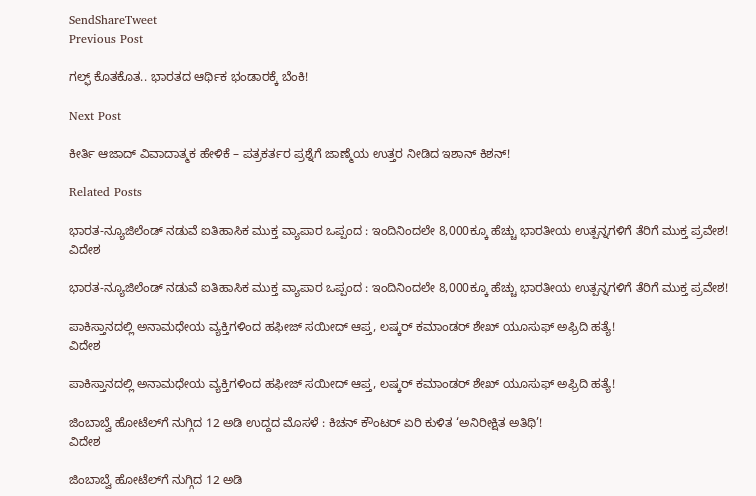SendShareTweet
Previous Post

ಗಲ್ಫ್ ಕೊತಕೊತ.. ಭಾರತದ ಆರ್ಥಿಕ ಭಂಡಾರಕ್ಕೆ ಬೆಂಕಿ!

Next Post

ಕೀರ್ತಿ ಆಜಾದ್ ವಿವಾದಾತ್ಮಕ ಹೇಳಿಕೆ – ಪತ್ರಕರ್ತರ ಪ್ರಶ್ನೆಗೆ ಜಾಣ್ಮೆಯ ಉತ್ತರ ನೀಡಿದ ಇಶಾನ್ ಕಿಶನ್!

Related Posts

ಭಾರತ-ನ್ಯೂಜಿಲೆಂಡ್ ನಡುವೆ ಐತಿಹಾಸಿಕ ಮುಕ್ತ ವ್ಯಾಪಾರ ಒಪ್ಪಂದ : ಇಂದಿನಿಂದಲೇ 8,000ಕ್ಕೂ ಹೆಚ್ಚು ಭಾರತೀಯ ಉತ್ಪನ್ನಗಳಿಗೆ ತೆರಿಗೆ ಮುಕ್ತ ಪ್ರವೇಶ!
ವಿದೇಶ

ಭಾರತ-ನ್ಯೂಜಿಲೆಂಡ್ ನಡುವೆ ಐತಿಹಾಸಿಕ ಮುಕ್ತ ವ್ಯಾಪಾರ ಒಪ್ಪಂದ : ಇಂದಿನಿಂದಲೇ 8,000ಕ್ಕೂ ಹೆಚ್ಚು ಭಾರತೀಯ ಉತ್ಪನ್ನಗಳಿಗೆ ತೆರಿಗೆ ಮುಕ್ತ ಪ್ರವೇಶ!

ಪಾಕಿಸ್ತಾನದಲ್ಲಿ ಅನಾಮಧೇಯ ವ್ಯಕ್ತಿಗಳಿಂದ ಹಫೀಜ್ ಸಯೀದ್ ಆಪ್ತ, ಲಷ್ಕರ್ ಕಮಾಂಡರ್ ಶೇಖ್ ಯೂಸುಫ್ ಅಫ್ರಿದಿ ಹತ್ಯೆ!
ವಿದೇಶ

ಪಾಕಿಸ್ತಾನದಲ್ಲಿ ಅನಾಮಧೇಯ ವ್ಯಕ್ತಿಗಳಿಂದ ಹಫೀಜ್ ಸಯೀದ್ ಆಪ್ತ, ಲಷ್ಕರ್ ಕಮಾಂಡರ್ ಶೇಖ್ ಯೂಸುಫ್ ಅಫ್ರಿದಿ ಹತ್ಯೆ!

ಜಿಂಬಾಬ್ವೆ ಹೋಟೆಲ್‌ಗೆ ನುಗ್ಗಿದ 12 ಅಡಿ ಉದ್ದದ ಮೊಸಳೆ : ಕಿಚನ್ ಕೌಂಟರ್ ಏರಿ ಕುಳಿತ ‘ಅನಿರೀಕ್ಷಿತ ಅತಿಥಿ’!
ವಿದೇಶ

ಜಿಂಬಾಬ್ವೆ ಹೋಟೆಲ್‌ಗೆ ನುಗ್ಗಿದ 12 ಅಡಿ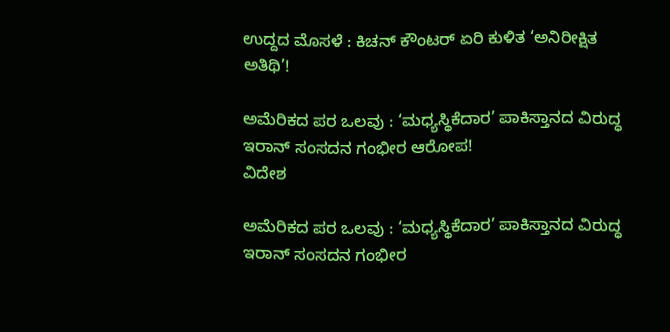ಉದ್ದದ ಮೊಸಳೆ : ಕಿಚನ್ ಕೌಂಟರ್ ಏರಿ ಕುಳಿತ ‘ಅನಿರೀಕ್ಷಿತ ಅತಿಥಿ’!

ಅಮೆರಿಕದ ಪರ ಒಲವು : ‘ಮಧ್ಯಸ್ಥಿಕೆದಾರ’ ಪಾಕಿಸ್ತಾನದ ವಿರುದ್ಧ ಇರಾನ್ ಸಂಸದನ ಗಂಭೀರ ಆರೋಪ!
ವಿದೇಶ

ಅಮೆರಿಕದ ಪರ ಒಲವು : ‘ಮಧ್ಯಸ್ಥಿಕೆದಾರ’ ಪಾಕಿಸ್ತಾನದ ವಿರುದ್ಧ ಇರಾನ್ ಸಂಸದನ ಗಂಭೀರ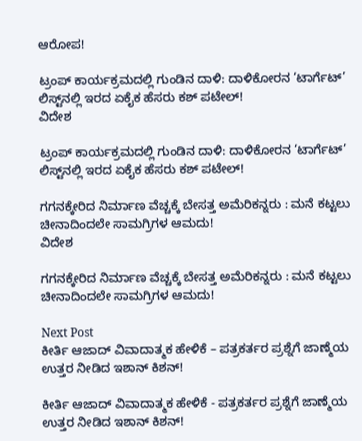ಆರೋಪ!

ಟ್ರಂಪ್ ಕಾರ್ಯಕ್ರಮದಲ್ಲಿ ಗುಂಡಿನ ದಾಳಿ: ದಾಳಿಕೋರನ ‘ಟಾರ್ಗೆಟ್’ ಲಿಸ್ಟ್‌ನಲ್ಲಿ ಇರದ ಏಕೈಕ ಹೆಸರು ಕಶ್ ಪಟೇಲ್!
ವಿದೇಶ

ಟ್ರಂಪ್ ಕಾರ್ಯಕ್ರಮದಲ್ಲಿ ಗುಂಡಿನ ದಾಳಿ: ದಾಳಿಕೋರನ ‘ಟಾರ್ಗೆಟ್’ ಲಿಸ್ಟ್‌ನಲ್ಲಿ ಇರದ ಏಕೈಕ ಹೆಸರು ಕಶ್ ಪಟೇಲ್!

ಗಗನಕ್ಕೇರಿದ ನಿರ್ಮಾಣ ವೆಚ್ಚಕ್ಕೆ ಬೇಸತ್ತ ಅಮೆರಿಕನ್ನರು : ಮನೆ ಕಟ್ಟಲು ಚೀನಾದಿಂದಲೇ ಸಾಮಗ್ರಿಗಳ ಆಮದು!
ವಿದೇಶ

ಗಗನಕ್ಕೇರಿದ ನಿರ್ಮಾಣ ವೆಚ್ಚಕ್ಕೆ ಬೇಸತ್ತ ಅಮೆರಿಕನ್ನರು : ಮನೆ ಕಟ್ಟಲು ಚೀನಾದಿಂದಲೇ ಸಾಮಗ್ರಿಗಳ ಆಮದು!

Next Post
ಕೀರ್ತಿ ಆಜಾದ್ ವಿವಾದಾತ್ಮಕ ಹೇಳಿಕೆ – ಪತ್ರಕರ್ತರ ಪ್ರಶ್ನೆಗೆ ಜಾಣ್ಮೆಯ ಉತ್ತರ ನೀಡಿದ ಇಶಾನ್ ಕಿಶನ್!

ಕೀರ್ತಿ ಆಜಾದ್ ವಿವಾದಾತ್ಮಕ ಹೇಳಿಕೆ - ಪತ್ರಕರ್ತರ ಪ್ರಶ್ನೆಗೆ ಜಾಣ್ಮೆಯ ಉತ್ತರ ನೀಡಿದ ಇಶಾನ್ ಕಿಶನ್!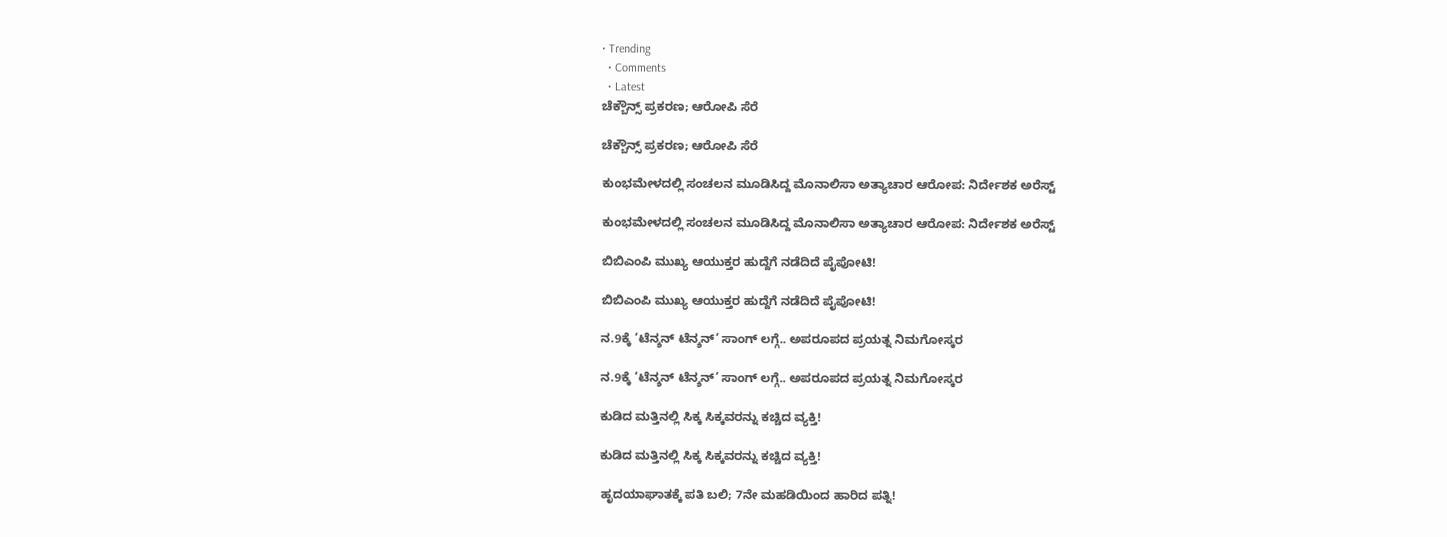• Trending
  • Comments
  • Latest
ಚೆಕ್ಬೌನ್ಸ್ ಪ್ರಕರಣ; ಆರೋಪಿ ಸೆರೆ

ಚೆಕ್ಬೌನ್ಸ್ ಪ್ರಕರಣ; ಆರೋಪಿ ಸೆರೆ

ಕುಂಭಮೇಳದಲ್ಲಿ ಸಂಚಲನ ಮೂಡಿಸಿದ್ದ ಮೊನಾಲಿಸಾ ಅತ್ಯಾಚಾರ ಆರೋಪ: ನಿರ್ದೇಶಕ ಅರೆಸ್ಟ್

ಕುಂಭಮೇಳದಲ್ಲಿ ಸಂಚಲನ ಮೂಡಿಸಿದ್ದ ಮೊನಾಲಿಸಾ ಅತ್ಯಾಚಾರ ಆರೋಪ: ನಿರ್ದೇಶಕ ಅರೆಸ್ಟ್

ಬಿಬಿಎಂಪಿ ಮುಖ್ಯ ಆಯುಕ್ತರ ಹುದ್ದೆಗೆ ನಡೆದಿದೆ ಪೈಪೋಟಿ!

ಬಿಬಿಎಂಪಿ ಮುಖ್ಯ ಆಯುಕ್ತರ ಹುದ್ದೆಗೆ ನಡೆದಿದೆ ಪೈಪೋಟಿ!

ನ.9ಕ್ಕೆ ‘ಟೆನ್ಶನ್ ಟೆನ್ಶನ್’ ಸಾಂಗ್ ಲಗ್ಗೆ.. ಅಪರೂಪದ ಪ್ರಯತ್ನ ನಿಮಗೋಸ್ಕರ

ನ.9ಕ್ಕೆ ‘ಟೆನ್ಶನ್ ಟೆನ್ಶನ್’ ಸಾಂಗ್ ಲಗ್ಗೆ.. ಅಪರೂಪದ ಪ್ರಯತ್ನ ನಿಮಗೋಸ್ಕರ

ಕುಡಿದ ಮತ್ತಿನಲ್ಲಿ ಸಿಕ್ಕ ಸಿಕ್ಕವರನ್ನು ಕಚ್ಚಿದ ವ್ಯಕ್ತಿ!

ಕುಡಿದ ಮತ್ತಿನಲ್ಲಿ ಸಿಕ್ಕ ಸಿಕ್ಕವರನ್ನು ಕಚ್ಚಿದ ವ್ಯಕ್ತಿ!

ಹೃದಯಾಘಾತಕ್ಕೆ ಪತಿ ಬಲಿ; 7ನೇ ಮಹಡಿಯಿಂದ ಹಾರಿದ ಪತ್ನಿ!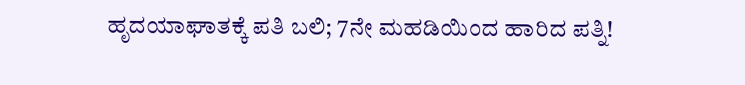ಹೃದಯಾಘಾತಕ್ಕೆ ಪತಿ ಬಲಿ; 7ನೇ ಮಹಡಿಯಿಂದ ಹಾರಿದ ಪತ್ನಿ!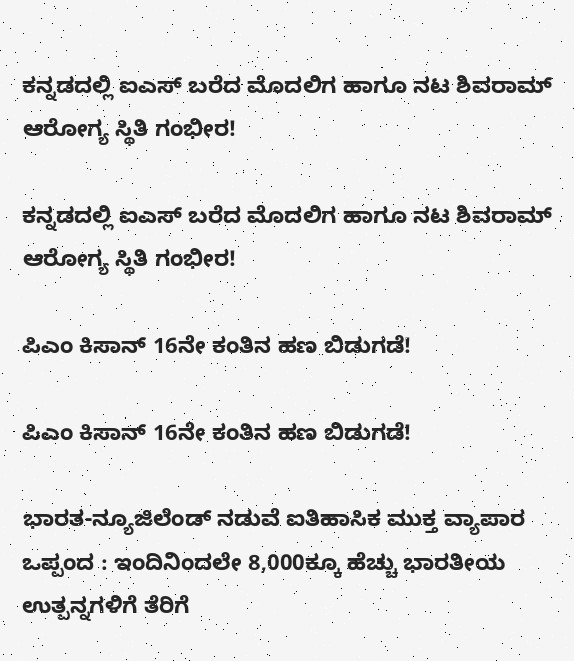ಕನ್ನಡದಲ್ಲಿ ಐಎಸ್ ಬರೆದ ಮೊದಲಿಗ ಹಾಗೂ ನಟ ಶಿವರಾಮ್ ಆರೋಗ್ಯ ಸ್ಥಿತಿ ಗಂಭೀರ!

ಕನ್ನಡದಲ್ಲಿ ಐಎಸ್ ಬರೆದ ಮೊದಲಿಗ ಹಾಗೂ ನಟ ಶಿವರಾಮ್ ಆರೋಗ್ಯ ಸ್ಥಿತಿ ಗಂಭೀರ!

ಪಿಎಂ ಕಿಸಾನ್ 16ನೇ ಕಂತಿನ ಹಣ ಬಿಡುಗಡೆ!

ಪಿಎಂ ಕಿಸಾನ್ 16ನೇ ಕಂತಿನ ಹಣ ಬಿಡುಗಡೆ!

ಭಾರತ-ನ್ಯೂಜಿಲೆಂಡ್ ನಡುವೆ ಐತಿಹಾಸಿಕ ಮುಕ್ತ ವ್ಯಾಪಾರ ಒಪ್ಪಂದ : ಇಂದಿನಿಂದಲೇ 8,000ಕ್ಕೂ ಹೆಚ್ಚು ಭಾರತೀಯ ಉತ್ಪನ್ನಗಳಿಗೆ ತೆರಿಗೆ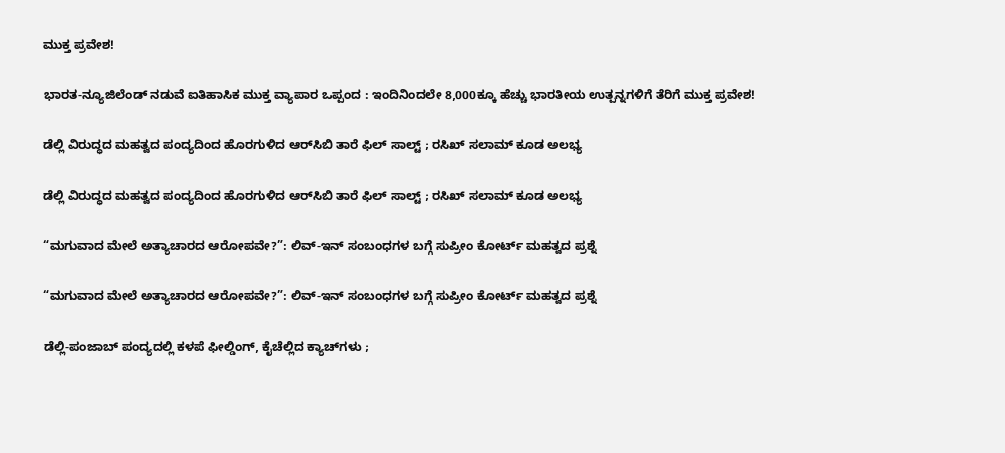ಮುಕ್ತ ಪ್ರವೇಶ!

ಭಾರತ-ನ್ಯೂಜಿಲೆಂಡ್ ನಡುವೆ ಐತಿಹಾಸಿಕ ಮುಕ್ತ ವ್ಯಾಪಾರ ಒಪ್ಪಂದ : ಇಂದಿನಿಂದಲೇ 8,000ಕ್ಕೂ ಹೆಚ್ಚು ಭಾರತೀಯ ಉತ್ಪನ್ನಗಳಿಗೆ ತೆರಿಗೆ ಮುಕ್ತ ಪ್ರವೇಶ!

ಡೆಲ್ಲಿ ವಿರುದ್ಧದ ಮಹತ್ವದ ಪಂದ್ಯದಿಂದ ಹೊರಗುಳಿದ ಆರ್‌ಸಿಬಿ ತಾರೆ ಫಿಲ್ ಸಾಲ್ಟ್ ; ರಸಿಖ್ ಸಲಾಮ್ ಕೂಡ ಅಲಭ್ಯ

ಡೆಲ್ಲಿ ವಿರುದ್ಧದ ಮಹತ್ವದ ಪಂದ್ಯದಿಂದ ಹೊರಗುಳಿದ ಆರ್‌ಸಿಬಿ ತಾರೆ ಫಿಲ್ ಸಾಲ್ಟ್ ; ರಸಿಖ್ ಸಲಾಮ್ ಕೂಡ ಅಲಭ್ಯ

“ಮಗುವಾದ ಮೇಲೆ ಅತ್ಯಾಚಾರದ ಆರೋಪವೇ?”: ಲಿವ್-ಇನ್ ಸಂಬಂಧಗಳ ಬಗ್ಗೆ ಸುಪ್ರೀಂ ಕೋರ್ಟ್ ಮಹತ್ವದ ಪ್ರಶ್ನೆ

“ಮಗುವಾದ ಮೇಲೆ ಅತ್ಯಾಚಾರದ ಆರೋಪವೇ?”: ಲಿವ್-ಇನ್ ಸಂಬಂಧಗಳ ಬಗ್ಗೆ ಸುಪ್ರೀಂ ಕೋರ್ಟ್ ಮಹತ್ವದ ಪ್ರಶ್ನೆ

ಡೆಲ್ಲಿ-ಪಂಜಾಬ್ ಪಂದ್ಯದಲ್ಲಿ ಕಳಪೆ ಫೀಲ್ಡಿಂಗ್, ಕೈಚೆಲ್ಲಿದ ಕ್ಯಾಚ್‌ಗಳು ;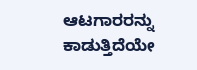ಆಟಗಾರರನ್ನು ಕಾಡುತ್ತಿದೆಯೇ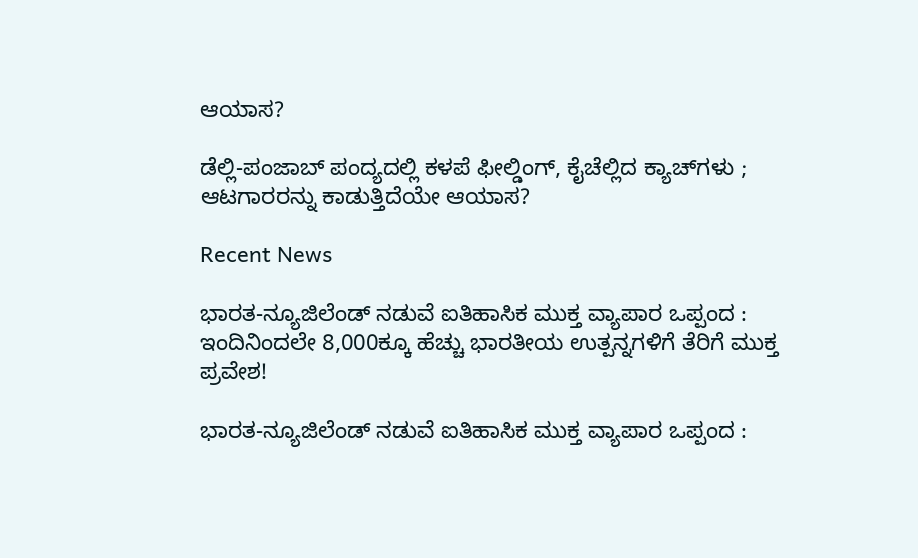ಆಯಾಸ?

ಡೆಲ್ಲಿ-ಪಂಜಾಬ್ ಪಂದ್ಯದಲ್ಲಿ ಕಳಪೆ ಫೀಲ್ಡಿಂಗ್, ಕೈಚೆಲ್ಲಿದ ಕ್ಯಾಚ್‌ಗಳು ; ಆಟಗಾರರನ್ನು ಕಾಡುತ್ತಿದೆಯೇ ಆಯಾಸ?

Recent News

ಭಾರತ-ನ್ಯೂಜಿಲೆಂಡ್ ನಡುವೆ ಐತಿಹಾಸಿಕ ಮುಕ್ತ ವ್ಯಾಪಾರ ಒಪ್ಪಂದ : ಇಂದಿನಿಂದಲೇ 8,000ಕ್ಕೂ ಹೆಚ್ಚು ಭಾರತೀಯ ಉತ್ಪನ್ನಗಳಿಗೆ ತೆರಿಗೆ ಮುಕ್ತ ಪ್ರವೇಶ!

ಭಾರತ-ನ್ಯೂಜಿಲೆಂಡ್ ನಡುವೆ ಐತಿಹಾಸಿಕ ಮುಕ್ತ ವ್ಯಾಪಾರ ಒಪ್ಪಂದ :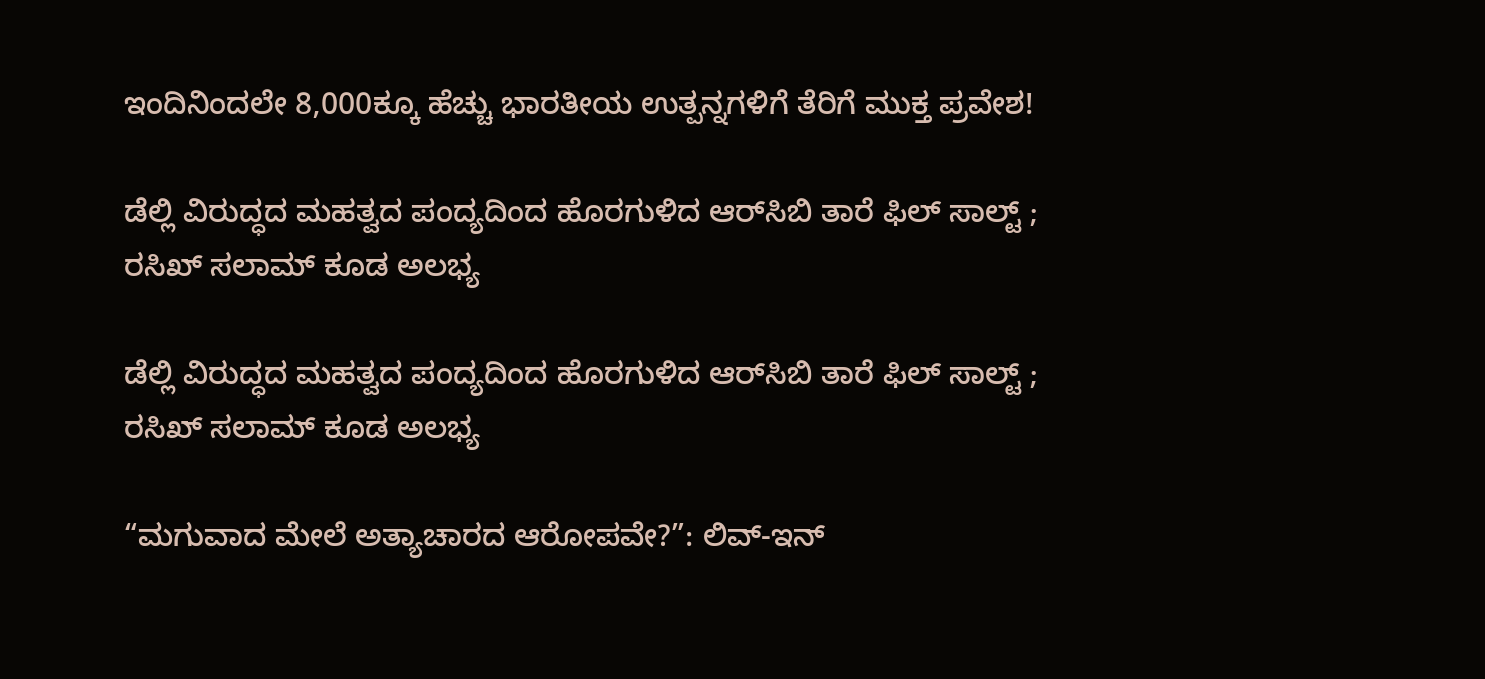ಇಂದಿನಿಂದಲೇ 8,000ಕ್ಕೂ ಹೆಚ್ಚು ಭಾರತೀಯ ಉತ್ಪನ್ನಗಳಿಗೆ ತೆರಿಗೆ ಮುಕ್ತ ಪ್ರವೇಶ!

ಡೆಲ್ಲಿ ವಿರುದ್ಧದ ಮಹತ್ವದ ಪಂದ್ಯದಿಂದ ಹೊರಗುಳಿದ ಆರ್‌ಸಿಬಿ ತಾರೆ ಫಿಲ್ ಸಾಲ್ಟ್ ; ರಸಿಖ್ ಸಲಾಮ್ ಕೂಡ ಅಲಭ್ಯ

ಡೆಲ್ಲಿ ವಿರುದ್ಧದ ಮಹತ್ವದ ಪಂದ್ಯದಿಂದ ಹೊರಗುಳಿದ ಆರ್‌ಸಿಬಿ ತಾರೆ ಫಿಲ್ ಸಾಲ್ಟ್ ; ರಸಿಖ್ ಸಲಾಮ್ ಕೂಡ ಅಲಭ್ಯ

“ಮಗುವಾದ ಮೇಲೆ ಅತ್ಯಾಚಾರದ ಆರೋಪವೇ?”: ಲಿವ್-ಇನ್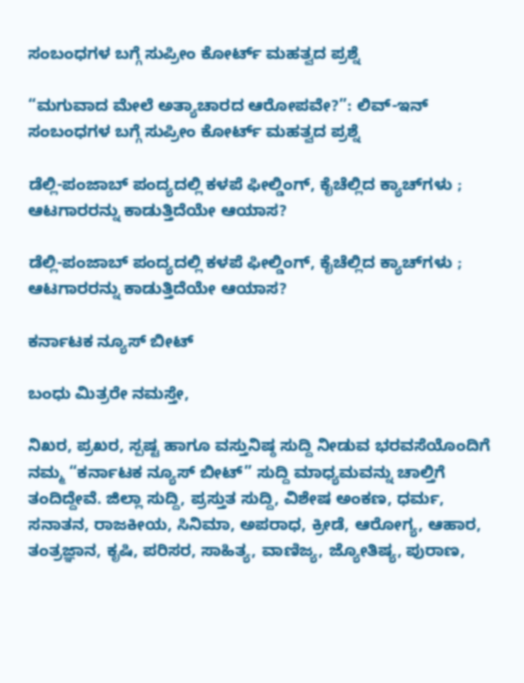ಸಂಬಂಧಗಳ ಬಗ್ಗೆ ಸುಪ್ರೀಂ ಕೋರ್ಟ್ ಮಹತ್ವದ ಪ್ರಶ್ನೆ

“ಮಗುವಾದ ಮೇಲೆ ಅತ್ಯಾಚಾರದ ಆರೋಪವೇ?”: ಲಿವ್-ಇನ್ ಸಂಬಂಧಗಳ ಬಗ್ಗೆ ಸುಪ್ರೀಂ ಕೋರ್ಟ್ ಮಹತ್ವದ ಪ್ರಶ್ನೆ

ಡೆಲ್ಲಿ-ಪಂಜಾಬ್ ಪಂದ್ಯದಲ್ಲಿ ಕಳಪೆ ಫೀಲ್ಡಿಂಗ್, ಕೈಚೆಲ್ಲಿದ ಕ್ಯಾಚ್‌ಗಳು ; ಆಟಗಾರರನ್ನು ಕಾಡುತ್ತಿದೆಯೇ ಆಯಾಸ?

ಡೆಲ್ಲಿ-ಪಂಜಾಬ್ ಪಂದ್ಯದಲ್ಲಿ ಕಳಪೆ ಫೀಲ್ಡಿಂಗ್, ಕೈಚೆಲ್ಲಿದ ಕ್ಯಾಚ್‌ಗಳು ; ಆಟಗಾರರನ್ನು ಕಾಡುತ್ತಿದೆಯೇ ಆಯಾಸ?

ಕರ್ನಾಟಕ ನ್ಯೂಸ್ ಬೀಟ್

ಬಂಧು ಮಿತ್ರರೇ ನಮಸ್ತೇ,

ನಿಖರ, ಪ್ರಖರ, ಸ್ಪಷ್ಟ ಹಾಗೂ ವಸ್ತುನಿಷ್ಠ ಸುದ್ದಿ ನೀಡುವ ಭರವಸೆಯೊಂದಿಗೆ ನಮ್ಮ “ಕರ್ನಾಟಕ ನ್ಯೂಸ್ ಬೀಟ್” ಸುದ್ದಿ ಮಾಧ್ಯಮವನ್ನು ಚಾಲ್ತಿಗೆ ತಂದಿದ್ದೇವೆ. ಜಿಲ್ಲಾ ಸುದ್ದಿ, ಪ್ರಸ್ತುತ ಸುದ್ದಿ, ವಿಶೇಷ ಅಂಕಣ, ಧರ್ಮ, ಸನಾತನ, ರಾಜಕೀಯ, ಸಿನಿಮಾ, ಅಪರಾಧ, ಕ್ರೀಡೆ, ಆರೋಗ್ಯ, ಆಹಾರ, ತಂತ್ರಜ್ಞಾನ, ಕೃಷಿ, ಪರಿಸರ, ಸಾಹಿತ್ಯ, ವಾಣಿಜ್ಯ, ಜ್ಯೋತಿಷ್ಯ, ಪುರಾಣ,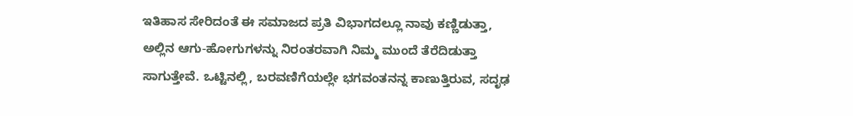ಇತಿಹಾಸ ಸೇರಿದಂತೆ ಈ ಸಮಾಜದ ಪ್ರತಿ ವಿಭಾಗದಲ್ಲೂ ನಾವು ಕಣ್ಣಿಡುತ್ತಾ, ಅಲ್ಲಿನ ಆಗು-ಹೋಗುಗಳನ್ನು ನಿರಂತರವಾಗಿ ನಿಮ್ಮ ಮುಂದೆ ತೆರೆದಿಡುತ್ತಾ ಸಾಗುತ್ತೇವೆ. ಒಟ್ಟಿನಲ್ಲಿ, ಬರವಣಿಗೆಯಲ್ಲೇ ಭಗವಂತನನ್ನ ಕಾಣುತ್ತಿರುವ, ಸದೃಢ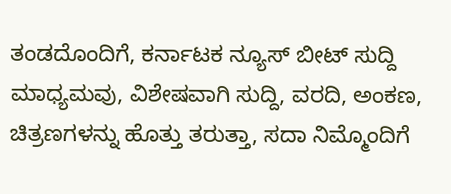ತಂಡದೊಂದಿಗೆ, ಕರ್ನಾಟಕ ನ್ಯೂಸ್ ಬೀಟ್ ಸುದ್ದಿ ಮಾಧ್ಯಮವು, ವಿಶೇಷವಾಗಿ ಸುದ್ದಿ, ವರದಿ, ಅಂಕಣ, ಚಿತ್ರಣಗಳನ್ನು ಹೊತ್ತು ತರುತ್ತಾ, ಸದಾ ನಿಮ್ಮೊಂದಿಗೆ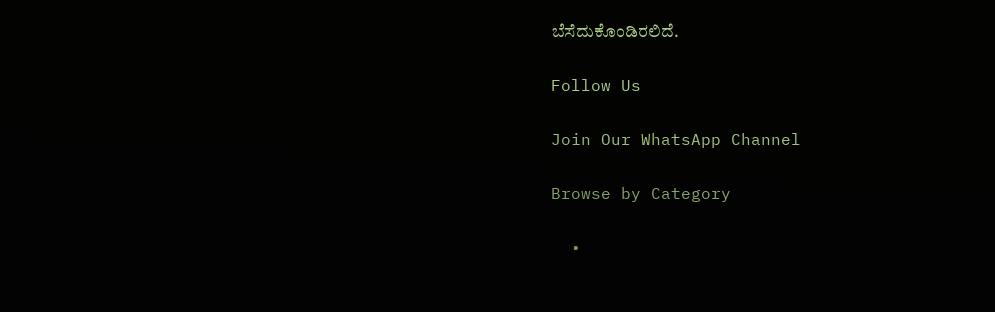ಬೆಸೆದುಕೊಂಡಿರಲಿದೆ.

Follow Us

Join Our WhatsApp Channel

Browse by Category

  •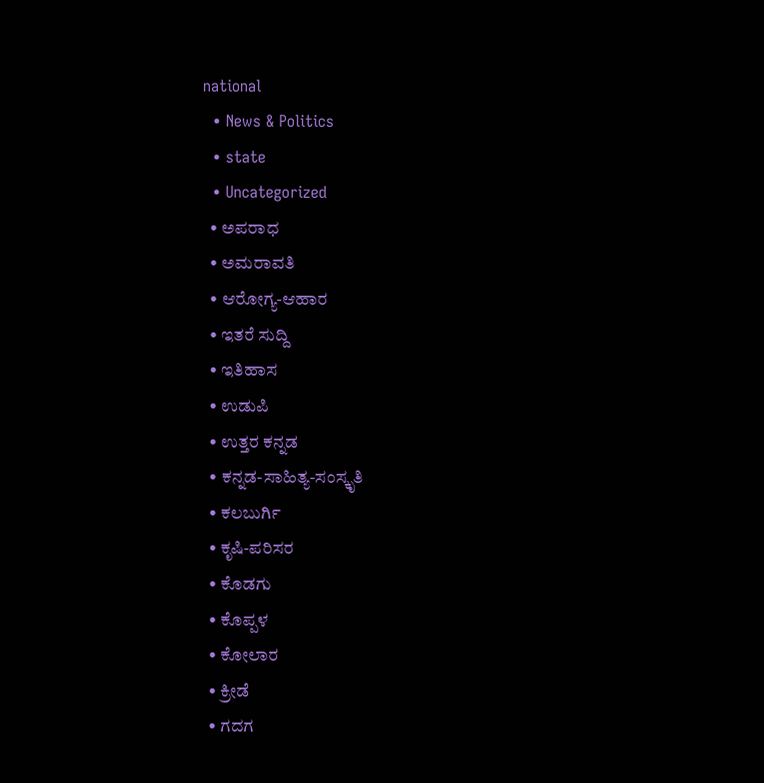national
  • News & Politics
  • state
  • Uncategorized
  • ಅಪರಾಧ
  • ಅಮರಾವತಿ
  • ಆರೋಗ್ಯ-ಆಹಾರ
  • ಇತರೆ ಸುದ್ದಿ
  • ಇತಿಹಾಸ
  • ಉಡುಪಿ
  • ಉತ್ತರ ಕನ್ನಡ
  • ಕನ್ನಡ-ಸಾಹಿತ್ಯ-ಸಂಸ್ಕೃತಿ
  • ಕಲಬುರ್ಗಿ
  • ಕೃಷಿ-ಪರಿಸರ
  • ಕೊಡಗು
  • ಕೊಪ್ಪಳ
  • ಕೋಲಾರ
  • ಕ್ರೀಡೆ
  • ಗದಗ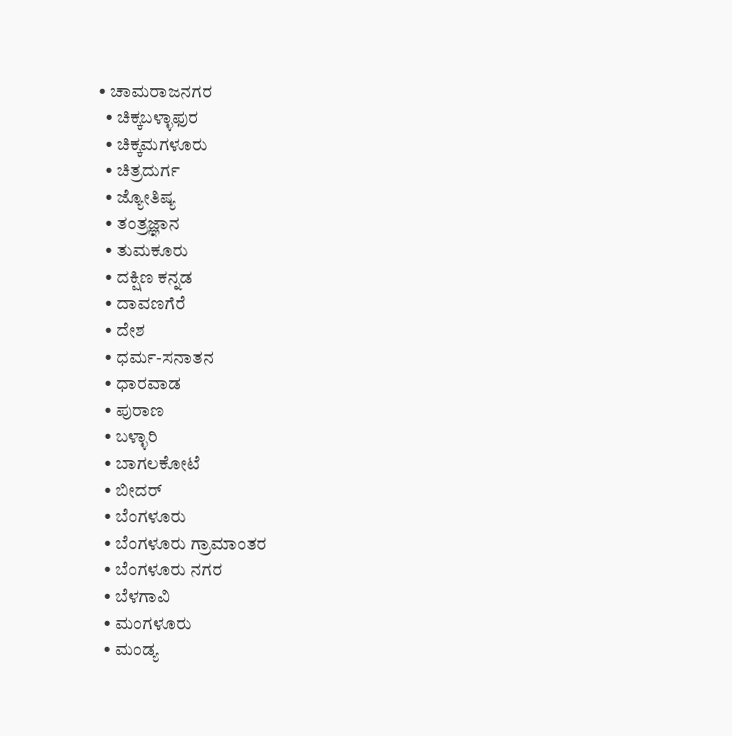• ಚಾಮರಾಜನಗರ
  • ಚಿಕ್ಕಬಳ್ಳಾಫುರ
  • ಚಿಕ್ಕಮಗಳೂರು
  • ಚಿತ್ರದುರ್ಗ
  • ಜ್ಯೋತಿಷ್ಯ
  • ತಂತ್ರಜ್ಞಾನ
  • ತುಮಕೂರು
  • ದಕ್ಷಿಣ ಕನ್ನಡ
  • ದಾವಣಗೆರೆ
  • ದೇಶ
  • ಧರ್ಮ-ಸನಾತನ
  • ಧಾರವಾಡ
  • ಪುರಾಣ
  • ಬಳ್ಳಾರಿ
  • ಬಾಗಲಕೋಟೆ
  • ಬೀದರ್
  • ಬೆಂಗಳೂರು
  • ಬೆಂಗಳೂರು ಗ್ರಾಮಾಂತರ
  • ಬೆಂಗಳೂರು ನಗರ
  • ಬೆಳಗಾವಿ
  • ಮಂಗಳೂರು
  • ಮಂಡ್ಯ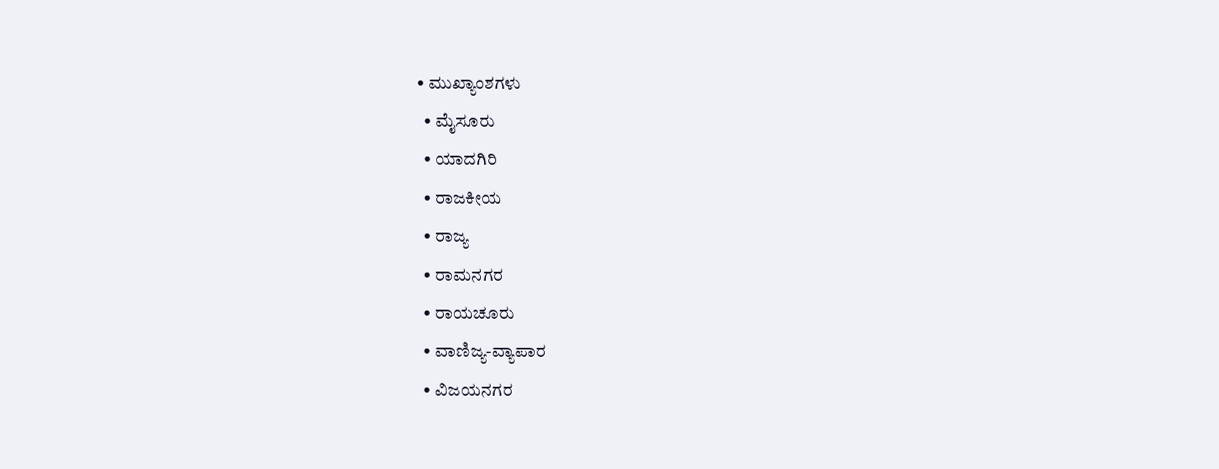• ಮುಖ್ಯಾಂಶಗಳು
  • ಮೈಸೂರು
  • ಯಾದಗಿರಿ
  • ರಾಜಕೀಯ
  • ರಾಜ್ಯ
  • ರಾಮನಗರ
  • ರಾಯಚೂರು
  • ವಾಣಿಜ್ಯ-ವ್ಯಾಪಾರ
  • ವಿಜಯನಗರ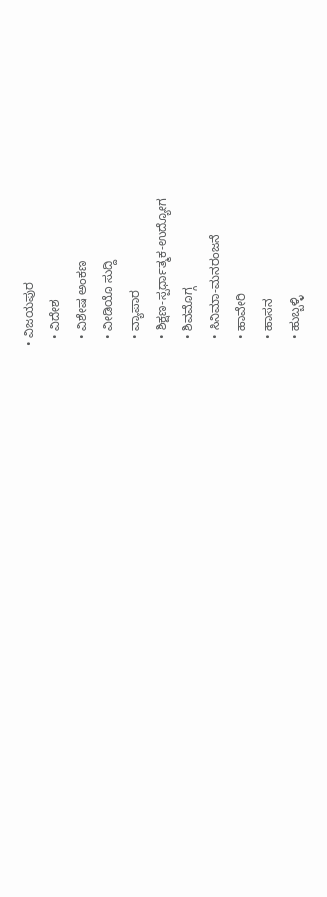• ವಿಜಯಪುರ
  • ವಿದೇಶ
  • ವಿಶೇಷ ಅಂಕಣ
  • ವೀಡಿಯೊ ಸುದ್ದಿ
  • ವ್ಯಾಪಾರ
  • ಶಿಕ್ಷಣ-ಸ್ಪರ್ಧಾತ್ಮಕ-ಉದ್ಯೋಗ
  • ಶಿವಮೊಗ್ಗ
  • ಸಿನಿಮಾ-ಮನರಂಜನೆ
  • ಹಾವೇರಿ
  • ಹಾಸನ
  • ಹುಬ್ಬಳ್ಳಿ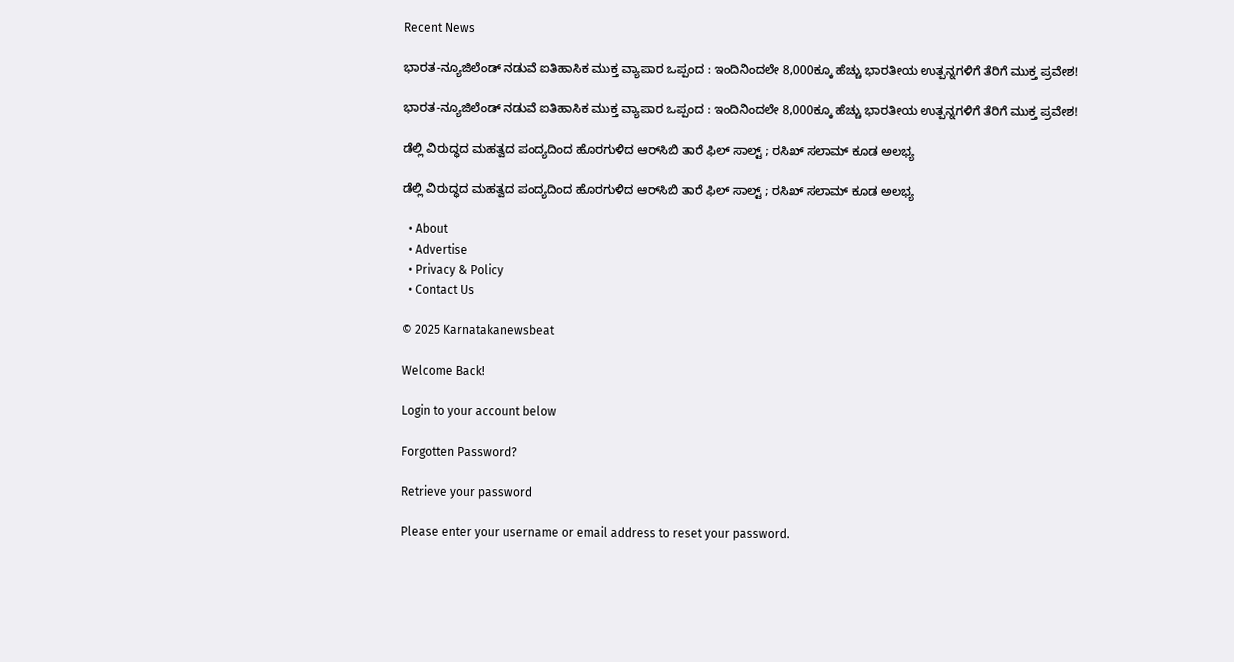Recent News

ಭಾರತ-ನ್ಯೂಜಿಲೆಂಡ್ ನಡುವೆ ಐತಿಹಾಸಿಕ ಮುಕ್ತ ವ್ಯಾಪಾರ ಒಪ್ಪಂದ : ಇಂದಿನಿಂದಲೇ 8,000ಕ್ಕೂ ಹೆಚ್ಚು ಭಾರತೀಯ ಉತ್ಪನ್ನಗಳಿಗೆ ತೆರಿಗೆ ಮುಕ್ತ ಪ್ರವೇಶ!

ಭಾರತ-ನ್ಯೂಜಿಲೆಂಡ್ ನಡುವೆ ಐತಿಹಾಸಿಕ ಮುಕ್ತ ವ್ಯಾಪಾರ ಒಪ್ಪಂದ : ಇಂದಿನಿಂದಲೇ 8,000ಕ್ಕೂ ಹೆಚ್ಚು ಭಾರತೀಯ ಉತ್ಪನ್ನಗಳಿಗೆ ತೆರಿಗೆ ಮುಕ್ತ ಪ್ರವೇಶ!

ಡೆಲ್ಲಿ ವಿರುದ್ಧದ ಮಹತ್ವದ ಪಂದ್ಯದಿಂದ ಹೊರಗುಳಿದ ಆರ್‌ಸಿಬಿ ತಾರೆ ಫಿಲ್ ಸಾಲ್ಟ್ ; ರಸಿಖ್ ಸಲಾಮ್ ಕೂಡ ಅಲಭ್ಯ

ಡೆಲ್ಲಿ ವಿರುದ್ಧದ ಮಹತ್ವದ ಪಂದ್ಯದಿಂದ ಹೊರಗುಳಿದ ಆರ್‌ಸಿಬಿ ತಾರೆ ಫಿಲ್ ಸಾಲ್ಟ್ ; ರಸಿಖ್ ಸಲಾಮ್ ಕೂಡ ಅಲಭ್ಯ

  • About
  • Advertise
  • Privacy & Policy
  • Contact Us

© 2025 Karnatakanewsbeat

Welcome Back!

Login to your account below

Forgotten Password?

Retrieve your password

Please enter your username or email address to reset your password.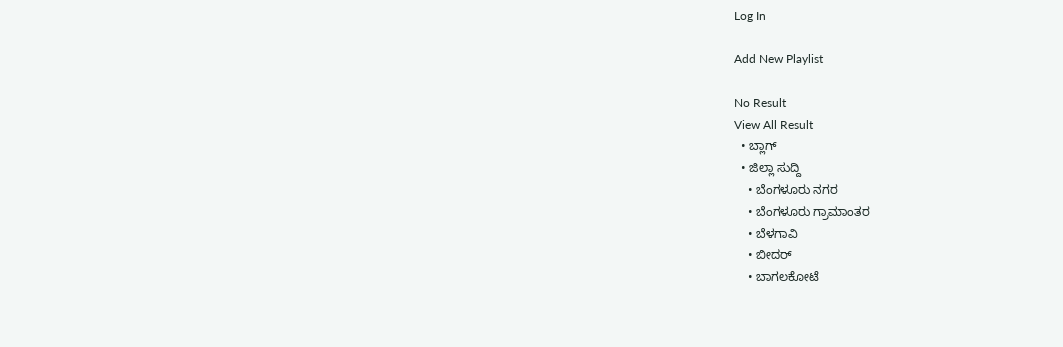Log In

Add New Playlist

No Result
View All Result
  • ಬ್ಲಾಗ್
  • ಜಿಲ್ಲಾ ಸುದ್ದಿ
    • ಬೆಂಗಳೂರು ನಗರ
    • ಬೆಂಗಳೂರು ಗ್ರಾಮಾಂತರ
    • ಬೆಳಗಾವಿ
    • ಬೀದರ್
    • ಬಾಗಲಕೋಟೆ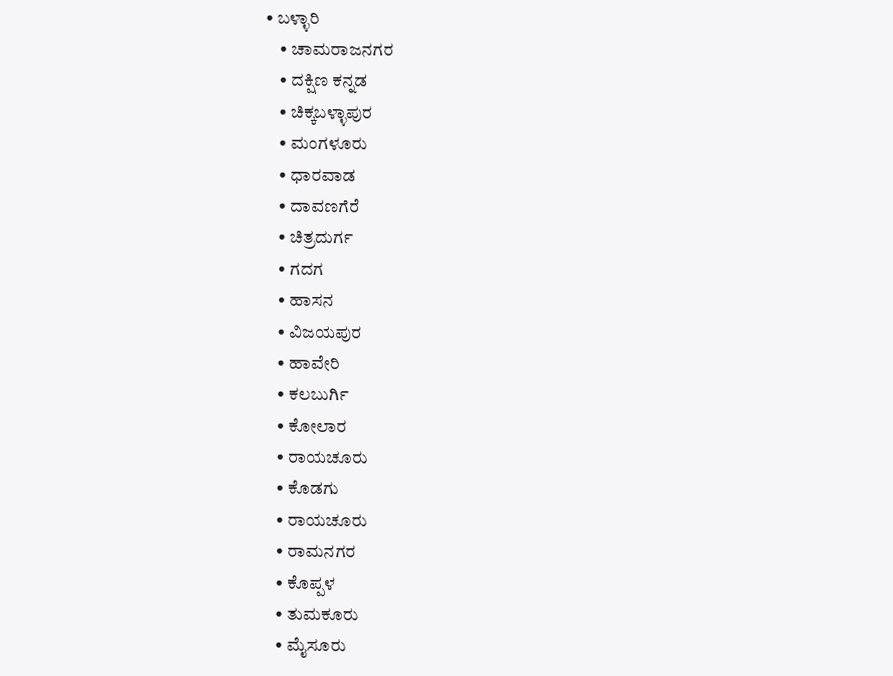• ಬಳ್ಳಾರಿ
    • ಚಾಮರಾಜನಗರ
    • ದಕ್ಷಿಣ ಕನ್ನಡ
    • ಚಿಕ್ಕಬಳ್ಳಾಪುರ
    • ಮಂಗಳೂರು
    • ಧಾರವಾಡ
    • ದಾವಣಗೆರೆ
    • ಚಿತ್ರದುರ್ಗ
    • ಗದಗ
    • ಹಾಸನ
    • ವಿಜಯಪುರ
    • ಹಾವೇರಿ
    • ಕಲಬುರ್ಗಿ
    • ಕೋಲಾರ
    • ರಾಯಚೂರು
    • ಕೊಡಗು
    • ರಾಯಚೂರು
    • ರಾಮನಗರ
    • ಕೊಪ್ಪಳ
    • ತುಮಕೂರು
    • ಮೈಸೂರು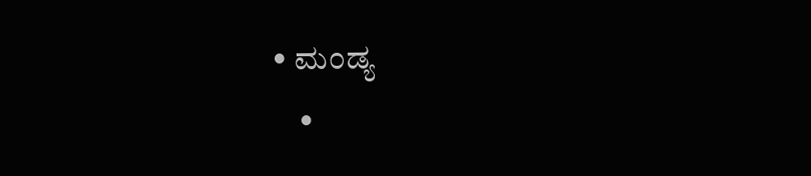• ಮಂಡ್ಯ
    •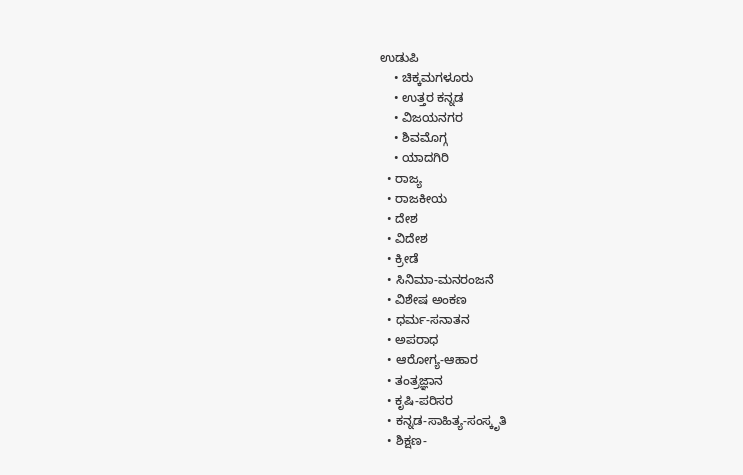ಉಡುಪಿ
    • ಚಿಕ್ಕಮಗಳೂರು
    • ಉತ್ತರ ಕನ್ನಡ
    • ವಿಜಯನಗರ
    • ಶಿವಮೊಗ್ಗ
    • ಯಾದಗಿರಿ
  • ರಾಜ್ಯ
  • ರಾಜಕೀಯ
  • ದೇಶ
  • ವಿದೇಶ
  • ಕ್ರೀಡೆ
  • ಸಿನಿಮಾ-ಮನರಂಜನೆ
  • ವಿಶೇಷ ಅಂಕಣ
  • ಧರ್ಮ-ಸನಾತನ
  • ಅಪರಾಧ
  • ಆರೋಗ್ಯ-ಆಹಾರ
  • ತಂತ್ರಜ್ಞಾನ
  • ಕೃಷಿ-ಪರಿಸರ
  • ಕನ್ನಡ-ಸಾಹಿತ್ಯ-ಸಂಸ್ಕೃತಿ
  • ಶಿಕ್ಷಣ-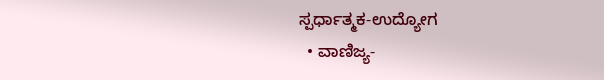ಸ್ಪರ್ಧಾತ್ಮಕ-ಉದ್ಯೋಗ
  • ವಾಣಿಜ್ಯ-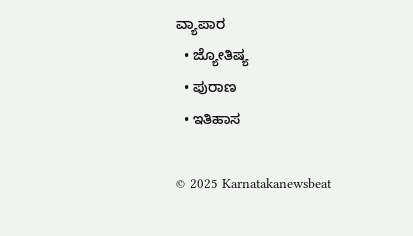ವ್ಯಾಪಾರ
  • ಜ್ಯೋತಿಷ್ಯ
  • ಪುರಾಣ
  • ಇತಿಹಾಸ

© 2025 Karnatakanewsbeat